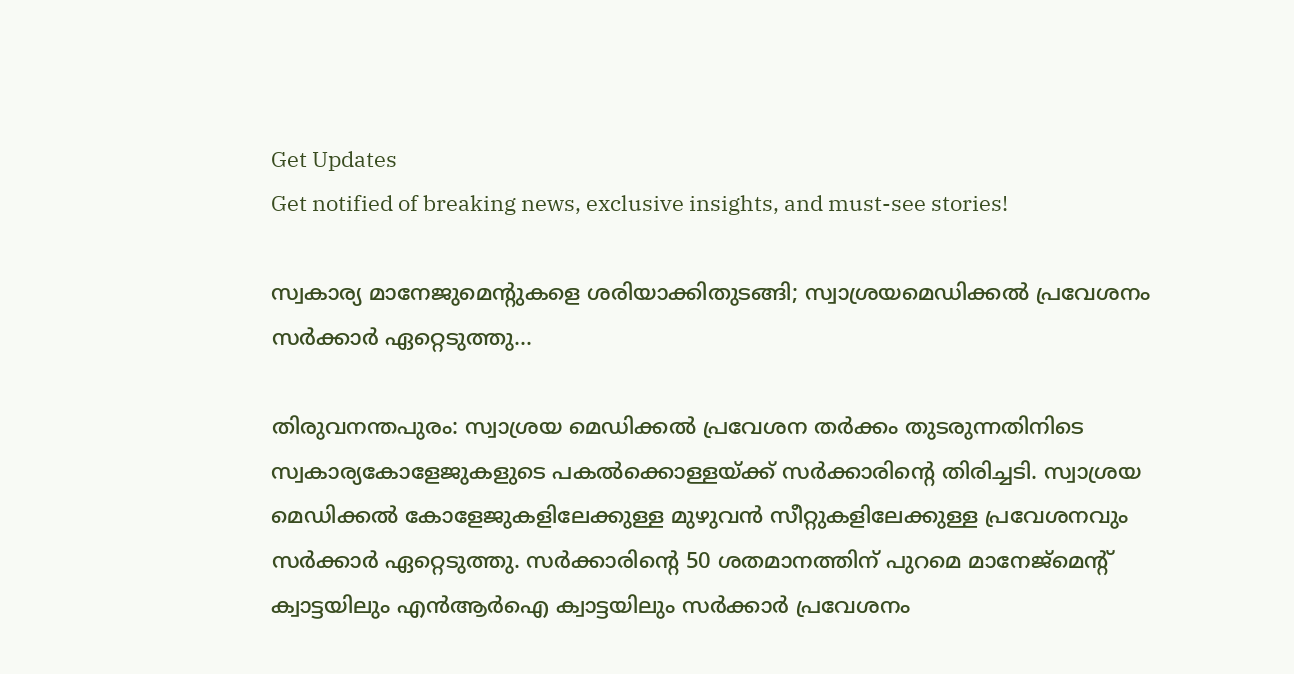Get Updates
Get notified of breaking news, exclusive insights, and must-see stories!

സ്വകാര്യ മാനേജുമെന്‍റുകളെ ശരിയാക്കിതുടങ്ങി; സ്വാശ്രയമെഡിക്കല്‍ പ്രവേശനം സര്‍ക്കാര്‍ ഏറ്റെടുത്തു...

തിരുവനന്തപുരം: സ്വാശ്രയ മെഡിക്കല്‍ പ്രവേശന തര്‍ക്കം തുടരുന്നതിനിടെ സ്വകാര്യകോളേജുകളുടെ പകല്‍ക്കൊള്ളയ്ക്ക് സര്‍ക്കാരിന്റെ തിരിച്ചടി. സ്വാശ്രയ മെഡിക്കല്‍ കോളേജുകളിലേക്കുള്ള മുഴുവന്‍ സീറ്റുകളിലേക്കുള്ള പ്രവേശനവും സര്‍ക്കാര്‍ ഏറ്റെടുത്തു. സര്‍ക്കാരിന്റെ 50 ശതമാനത്തിന് പുറമെ മാനേജ്‌മെന്റ് ക്വാട്ടയിലും എന്‍ആര്‍ഐ ക്വാട്ടയിലും സര്‍ക്കാര്‍ പ്രവേശനം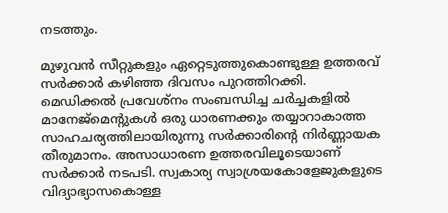നടത്തും.

മുഴുവന്‍ സീറ്റുകളും ഏറ്റെടുത്തുകൊണ്ടുള്ള ഉത്തരവ് സര്‍ക്കാര്‍ കഴിഞ്ഞ ദിവസം പുറത്തിറക്കി. മെഡിക്കല്‍ പ്രവേശ്‌നം സംബന്ധിച്ച ചര്‍ച്ചകളില്‍ മാനേജ്‌മെന്റുകള്‍ ഒരു ധാരണക്കും തയ്യാറാകാത്ത സാഹചര്യത്തിലായിരുന്നു സര്‍ക്കാരിന്റെ നിര്‍ണ്ണായക തീരുമാനം. അസാധാരണ ഉത്തരവിലൂടെയാണ് സര്‍ക്കാര്‍ നടപടി. സ്വകാര്യ സ്വാശ്രയകോളേജുകളുടെ വിദ്യാഭ്യാസകൊള്ള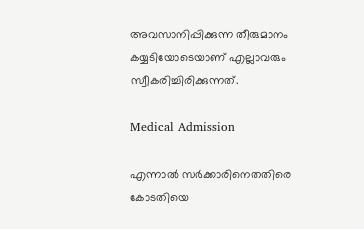അവസാനിപ്പിക്കുന്ന തീരുമാനം കയ്യടിയോടെയാണ് എല്ലാവരും സ്വീകരിച്ചിരിക്കുന്നത്.

Medical Admission

എന്നാല്‍ സര്‍ക്കാരിനെതതിരെ കോടതിയെ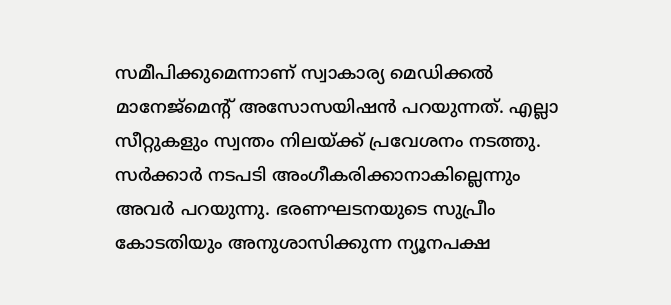സമീപിക്കുമെന്നാണ് സ്വാകാര്യ മെഡിക്കല്‍ മാനേജ്‌മെന്റ് അസോസയിഷന്‍ പറയുന്നത്. എല്ലാ സീറ്റുകളും സ്വന്തം നിലയ്ക്ക് പ്രവേശനം നടത്തു. സര്‍ക്കാര്‍ നടപടി അംഗീകരിക്കാനാകില്ലെന്നും അവര്‍ പറയുന്നു. ഭരണഘടനയുടെ സുപ്രീം കോടതിയും അനുശാസിക്കുന്ന ന്യൂനപക്ഷ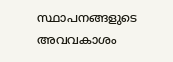സ്ഥാപനങ്ങളുടെ അവവകാശം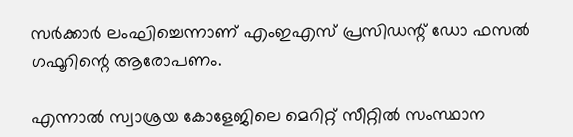സര്‍ക്കാര്‍ ലംഘിച്ചെന്നാണ് എംഇഎസ് പ്രസിഡന്റ് ഡോ ഫസല്‍ ഗഫൂറിന്റെ ആരോപണം.

എന്നാല്‍ സ്വാശ്രയ കോളേജിലെ മെറിറ്റ് സീറ്റില്‍ സംസ്ഥാന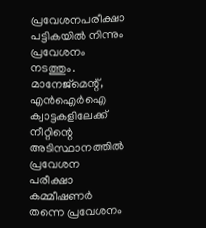പ്രവേശനപരീക്ഷാ പട്ടികയില്‍ നിന്നും പ്രവേശനം നടത്തും. മാനേജ്‌മെന്റ്, എന്‍ഐര്‍ഐ ക്വാട്ടകളിലേക്ക് നീറ്റിന്റെ അടിസ്ഥാനത്തില്‍ പ്രവേശന പരീക്ഷാ കമ്മീഷണര്‍ തന്നെ പ്രവേശനം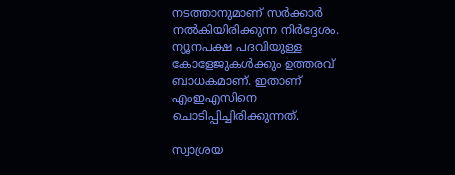നടത്താനുമാണ് സര്‍ക്കാര്‍ നല്‍കിയിരിക്കുന്ന നിര്‍ദ്ദേശം. ന്യൂനപക്ഷ പദവിയുള്ള കോളേജുകള്‍ക്കും ഉത്തരവ് ബാധകമാണ്. ഇതാണ് എംഇഎസിനെ ചൊടിപ്പിച്ചിരിക്കുന്നത്.

സ്വാശ്രയ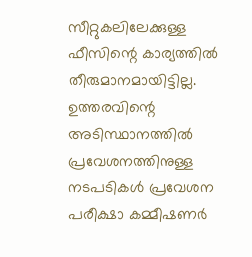സീറ്റുകലിലേക്കുള്ള ഫീസിന്റെ കാര്യത്തില്‍ തീരുമാനമായിട്ടില്ല. ഉത്തരവിന്റെ അടിസ്ഥാനത്തില്‍ പ്രവേശനത്തിനുള്ള നടപടികള്‍ പ്രവേശന പരീക്ഷാ കമ്മീഷണര്‍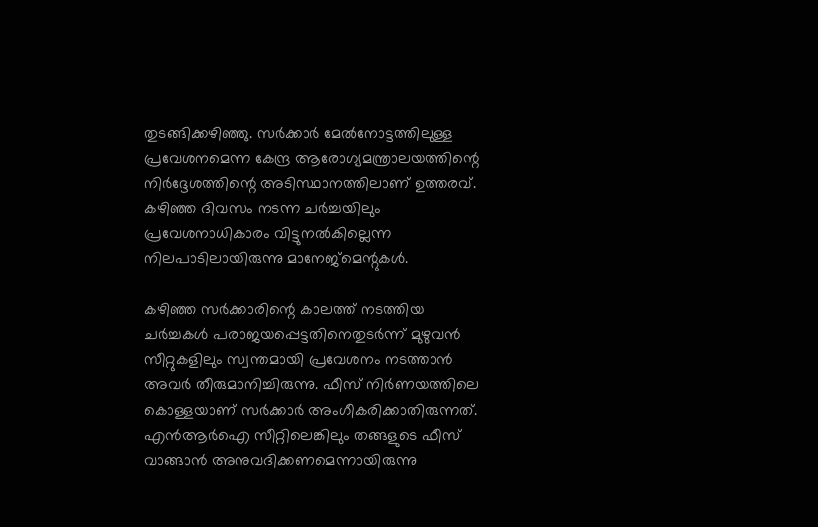തുടങ്ങിക്കഴിഞ്ഞു. സര്‍ക്കാര്‍ മേല്‍നോട്ടത്തിലുള്ള പ്രവേശനമെന്ന കേന്ദ്ര ആരോഗ്യമന്ത്രാലയത്തിന്റെ നിര്‍ദ്ദേശത്തിന്റെ അടിസ്ഥാനത്തിലാണ് ഉത്തരവ്. കഴിഞ്ഞ ദിവസം നടന്ന ചര്‍ച്ചയിലും പ്രവേശനാധികാരം വിട്ടുനല്‍കില്ലെന്ന നിലപാടിലായിരുന്നു മാനേജ്‌മെന്റുകള്‍.

കഴിഞ്ഞ സര്‍ക്കാരിന്റെ കാലത്ത് നടത്തിയ ചര്‍ച്ചകള്‍ പരാജയപ്പെട്ടതിനെതുടര്‍ന്ന് മുഴുവന്‍ സീറ്റുകളിലും സ്വന്തമായി പ്രവേശനം നടത്താന്‍ അവര്‍ തീരുമാനിച്ചിരുന്നു. ഫീസ് നിര്‍ണയത്തിലെ കൊള്ളയാണ് സര്‍ക്കാര്‍ അംഗീകരിക്കാതിരുന്നത്. എന്‍ആര്‍ഐ സീറ്റിലെങ്കിലും തങ്ങളുടെ ഫീസ് വാങ്ങാന്‍ അനുവദിക്കണമെന്നായിരുന്നു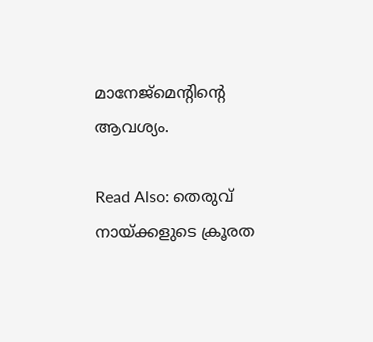മാനേജ്‌മെന്‍റിന്‍റെ ആവശ്യം.

Read Also: തെരുവ് നായ്ക്കളുടെ ക്രൂരത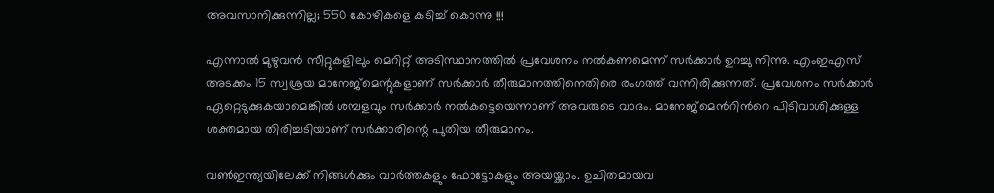അവസാനിക്കുന്നില്ല; 550 കോഴികളെ കടിച്ച് കൊന്നു !!!

എന്നാല്‍ മുഴുവന്‍ സീറ്റുകളിലും മെറിറ്റ് അടിസ്ഥാനത്തില്‍ പ്രവേശനം നല്‍കണമെന്ന് സര്‍ക്കാര്‍ ഉറച്ചു നിന്നു. എംഇഎസ് അടക്കം 15 സ്വശ്രയ മാനേജ്‌മെന്റുകളാണ് സര്‍ക്കാര്‍ തീരുമാനത്തിനെതിരെ രംഗത്ത് വന്നിരിക്കുന്നത്. പ്രവേശനം സര്‍ക്കാര്‍ ഏറ്റെടുക്കുകയാമെങ്കില്‍ ശമ്പളവും സര്‍ക്കാര്‍ നല്‍കട്ടെയെന്നാണ്‌ അവരുടെ വാദം. മാനേജ്‌മെന്‍റിന്‍റെ പിടിവാശിക്കുള്ള ശക്തമായ തിരിച്ചടിയാണ് സര്‍ക്കാരിന്റെ പുതിയ തീരുമാനം.

വണ്‍ഇന്ത്യയിലേക്ക് നിങ്ങള്‍ക്കും വാര്‍ത്തകളും ഫോട്ടോകളും അയയ്ക്കാം. ഉചിതമായവ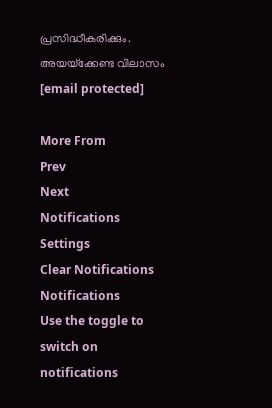പ്രസിദ്ധീകരിക്കും. അയയ്‌ക്കേണ്ട വിലാസം [email protected]

More From
Prev
Next
Notifications
Settings
Clear Notifications
Notifications
Use the toggle to switch on notifications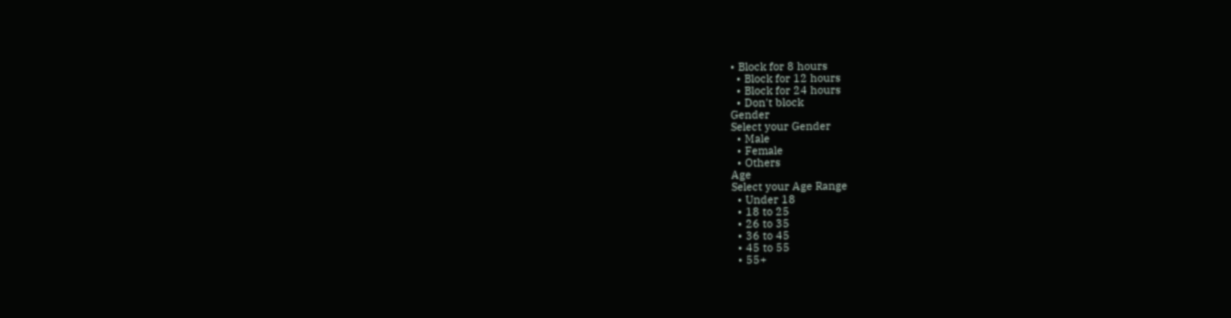• Block for 8 hours
  • Block for 12 hours
  • Block for 24 hours
  • Don't block
Gender
Select your Gender
  • Male
  • Female
  • Others
Age
Select your Age Range
  • Under 18
  • 18 to 25
  • 26 to 35
  • 36 to 45
  • 45 to 55
  • 55+